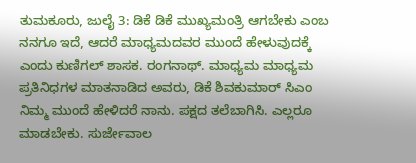ತುಮಕೂರು, ಜುಲೈ 3: ಡಿಕೆ ಡಿಕೆ ಮುಖ್ಯಮಂತ್ರಿ ಆಗಬೇಕು ಎಂಬ ನನಗೂ ಇದೆ, ಆದರೆ ಮಾಧ್ಯಮದವರ ಮುಂದೆ ಹೇಳುವುದಕ್ಕೆ ಎಂದು ಕುಣಿಗಲ್ ಶಾಸಕ. ರಂಗನಾಥ್. ಮಾಧ್ಯಮ ಮಾಧ್ಯಮ ಪ್ರತಿನಿಧಗಳ ಮಾತನಾಡಿದ ಅವರು, ಡಿಕೆ ಶಿವಕುಮಾರ್ ಸಿಎಂ ನಿಮ್ಮ ಮುಂದೆ ಹೇಳಿದರೆ ನಾನು. ಪಕ್ಷದ ತಲೆಬಾಗಿಸಿ. ಎಲ್ಲರೂ ಮಾಡಬೇಕು. ಸುರ್ಜೇವಾಲ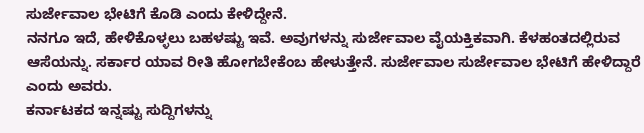ಸುರ್ಜೇವಾಲ ಭೇಟಿಗೆ ಕೊಡಿ ಎಂದು ಕೇಳಿದ್ದೇನೆ.
ನನಗೂ ಇದೆ, ಹೇಳಿಕೊಳ್ಳಲು ಬಹಳಷ್ಟು ಇವೆ. ಅವುಗಳನ್ನು ಸುರ್ಜೇವಾಲ ವೈಯಕ್ತಿಕವಾಗಿ. ಕೆಳಹಂತದಲ್ಲಿರುವ ಆಸೆಯನ್ನು. ಸರ್ಕಾರ ಯಾವ ರೀತಿ ಹೋಗಬೇಕೆಂಬ ಹೇಳುತ್ತೇನೆ. ಸುರ್ಜೇವಾಲ ಸುರ್ಜೇವಾಲ ಭೇಟಿಗೆ ಹೇಳಿದ್ದಾರೆ ಎಂದು ಅವರು.
ಕರ್ನಾಟಕದ ಇನ್ನಷ್ಟು ಸುದ್ದಿಗಳನ್ನು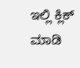ಇಲ್ಲಿ ಕ್ಲಿಕ್ ಮಾಡಿ